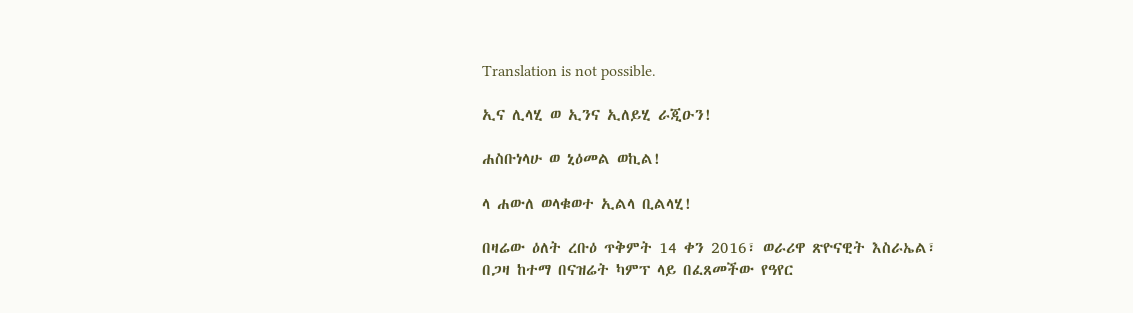Translation is not possible.

ኢና ሊላሂ ወ ኢንና ኢለይሂ ራጂዑን!

ሐስቡነላሁ ወ ኒዕመል ወኪል!

ላ ሐውለ ወላቁወተ ኢልላ ቢልላሂ!

በዛሬው ዕለት ረቡዕ ጥቅምት 14 ቀን 2016፣ ወራሪዋ ጽዮናዊት እስራኤል፣ በጋዛ ከተማ በናዝሬት ካምፕ ላይ በፈጸመችው የዓየር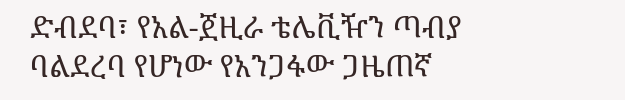ድብደባ፣ የአል-ጀዚራ ቴሌቪዥን ጣብያ ባልደረባ የሆነው የአንጋፋው ጋዜጠኛ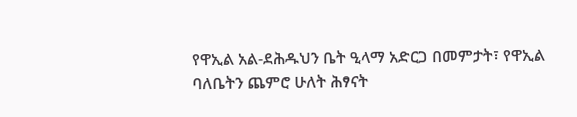የዋኢል አል-ደሕዱህን ቤት ዒላማ አድርጋ በመምታት፣ የዋኢል ባለቤትን ጨምሮ ሁለት ሕፃናት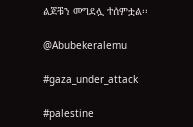ልጆቹን መግደሏ ተሰምቷል፡፡

@Abubekeralemu

#gaza_under_attack

#palestine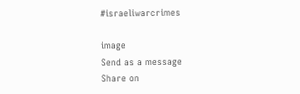#israeliwarcrimes

image
Send as a message
Share on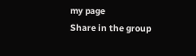my page
Share in the group